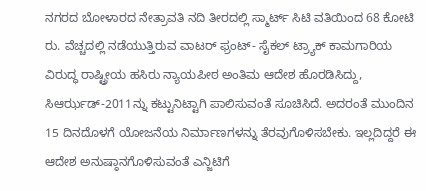ನಗರದ ಬೋಳಾರದ ನೇತ್ರಾವತಿ ನದಿ ತೀರದಲ್ಲಿ ಸ್ಮಾರ್ಟ್ ಸಿಟಿ ವತಿಯಿಂದ 68 ಕೋಟಿ ರು. ವೆಚ್ಚದಲ್ಲಿ ನಡೆಯುತ್ತಿರುವ ವಾಟರ್ ಫ್ರಂಟ್- ಸೈಕಲ್ ಟ್ರ್ಯಾಕ್ ಕಾಮಗಾರಿಯ ವಿರುದ್ಧ ರಾಷ್ಟ್ರೀಯ ಹಸಿರು ನ್ಯಾಯಪೀಠ ಅಂತಿಮ ಆದೇಶ ಹೊರಡಿಸಿದ್ದು, ಸಿಆರ್ಝಡ್-2011ನ್ನು ಕಟ್ಟುನಿಟ್ಟಾಗಿ ಪಾಲಿಸುವಂತೆ ಸೂಚಿಸಿದೆ. ಅದರಂತೆ ಮುಂದಿನ 15 ದಿನದೊಳಗೆ ಯೋಜನೆಯ ನಿರ್ಮಾಣಗಳನ್ನು ತೆರವುಗೊಳಿಸಬೇಕು. ಇಲ್ಲದಿದ್ದರೆ ಈ ಆದೇಶ ಅನುಷ್ಠಾನಗೊಳಿಸುವಂತೆ ಎನ್ಜಿಟಿಗೆ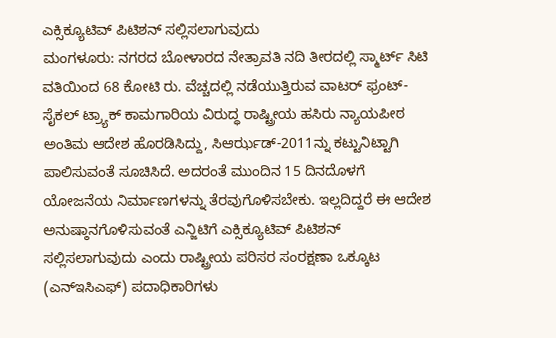ಎಕ್ಸಿಕ್ಯೂಟಿವ್ ಪಿಟಿಶನ್ ಸಲ್ಲಿಸಲಾಗುವುದು
ಮಂಗಳೂರು: ನಗರದ ಬೋಳಾರದ ನೇತ್ರಾವತಿ ನದಿ ತೀರದಲ್ಲಿ ಸ್ಮಾರ್ಟ್ ಸಿಟಿ ವತಿಯಿಂದ 68 ಕೋಟಿ ರು. ವೆಚ್ಚದಲ್ಲಿ ನಡೆಯುತ್ತಿರುವ ವಾಟರ್ ಫ್ರಂಟ್- ಸೈಕಲ್ ಟ್ರ್ಯಾಕ್ ಕಾಮಗಾರಿಯ ವಿರುದ್ಧ ರಾಷ್ಟ್ರೀಯ ಹಸಿರು ನ್ಯಾಯಪೀಠ ಅಂತಿಮ ಆದೇಶ ಹೊರಡಿಸಿದ್ದು, ಸಿಆರ್ಝಡ್-2011ನ್ನು ಕಟ್ಟುನಿಟ್ಟಾಗಿ ಪಾಲಿಸುವಂತೆ ಸೂಚಿಸಿದೆ. ಅದರಂತೆ ಮುಂದಿನ 15 ದಿನದೊಳಗೆ ಯೋಜನೆಯ ನಿರ್ಮಾಣಗಳನ್ನು ತೆರವುಗೊಳಿಸಬೇಕು. ಇಲ್ಲದಿದ್ದರೆ ಈ ಆದೇಶ ಅನುಷ್ಠಾನಗೊಳಿಸುವಂತೆ ಎನ್ಜಿಟಿಗೆ ಎಕ್ಸಿಕ್ಯೂಟಿವ್ ಪಿಟಿಶನ್ ಸಲ್ಲಿಸಲಾಗುವುದು ಎಂದು ರಾಷ್ಟ್ರೀಯ ಪರಿಸರ ಸಂರಕ್ಷಣಾ ಒಕ್ಕೂಟ (ಎನ್ಇಸಿಎಫ್) ಪದಾಧಿಕಾರಿಗಳು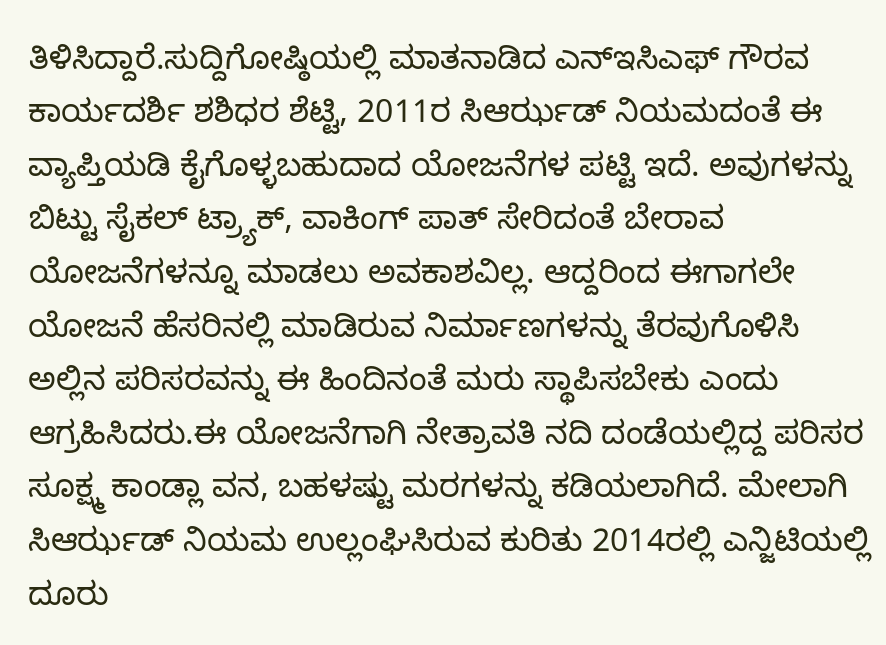ತಿಳಿಸಿದ್ದಾರೆ.ಸುದ್ದಿಗೋಷ್ಠಿಯಲ್ಲಿ ಮಾತನಾಡಿದ ಎನ್ಇಸಿಎಫ್ ಗೌರವ ಕಾರ್ಯದರ್ಶಿ ಶಶಿಧರ ಶೆಟ್ಟಿ, 2011ರ ಸಿಆರ್ಝಡ್ ನಿಯಮದಂತೆ ಈ ವ್ಯಾಪ್ತಿಯಡಿ ಕೈಗೊಳ್ಳಬಹುದಾದ ಯೋಜನೆಗಳ ಪಟ್ಟಿ ಇದೆ. ಅವುಗಳನ್ನು ಬಿಟ್ಟು ಸೈಕಲ್ ಟ್ರ್ಯಾಕ್, ವಾಕಿಂಗ್ ಪಾತ್ ಸೇರಿದಂತೆ ಬೇರಾವ ಯೋಜನೆಗಳನ್ನೂ ಮಾಡಲು ಅವಕಾಶವಿಲ್ಲ. ಆದ್ದರಿಂದ ಈಗಾಗಲೇ ಯೋಜನೆ ಹೆಸರಿನಲ್ಲಿ ಮಾಡಿರುವ ನಿರ್ಮಾಣಗಳನ್ನು ತೆರವುಗೊಳಿಸಿ ಅಲ್ಲಿನ ಪರಿಸರವನ್ನು ಈ ಹಿಂದಿನಂತೆ ಮರು ಸ್ಥಾಪಿಸಬೇಕು ಎಂದು ಆಗ್ರಹಿಸಿದರು.ಈ ಯೋಜನೆಗಾಗಿ ನೇತ್ರಾವತಿ ನದಿ ದಂಡೆಯಲ್ಲಿದ್ದ ಪರಿಸರ ಸೂಕ್ಷ್ಮ ಕಾಂಡ್ಲಾ ವನ, ಬಹಳಷ್ಟು ಮರಗಳನ್ನು ಕಡಿಯಲಾಗಿದೆ. ಮೇಲಾಗಿ ಸಿಆರ್ಝಡ್ ನಿಯಮ ಉಲ್ಲಂಘಿಸಿರುವ ಕುರಿತು 2014ರಲ್ಲಿ ಎನ್ಜಿಟಿಯಲ್ಲಿ ದೂರು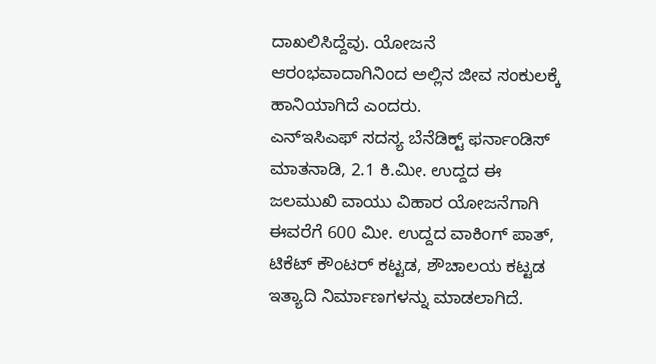ದಾಖಲಿಸಿದ್ದೆವು. ಯೋಜನೆ ಆರಂಭವಾದಾಗಿನಿಂದ ಅಲ್ಲಿನ ಜೀವ ಸಂಕುಲಕ್ಕೆ ಹಾನಿಯಾಗಿದೆ ಎಂದರು.
ಎನ್ಇಸಿಎಫ್ ಸದಸ್ಯ ಬೆನೆಡಿಕ್ಟ್ ಫರ್ನಾಂಡಿಸ್ ಮಾತನಾಡಿ, 2.1 ಕಿ.ಮೀ. ಉದ್ದದ ಈ ಜಲಮುಖಿ ವಾಯು ವಿಹಾರ ಯೋಜನೆಗಾಗಿ ಈವರೆಗೆ 600 ಮೀ. ಉದ್ದದ ವಾಕಿಂಗ್ ಪಾತ್, ಟಿಕೆಟ್ ಕೌಂಟರ್ ಕಟ್ಟಡ, ಶೌಚಾಲಯ ಕಟ್ಟಡ ಇತ್ಯಾದಿ ನಿರ್ಮಾಣಗಳನ್ನು ಮಾಡಲಾಗಿದೆ.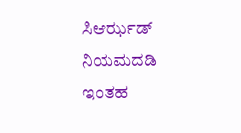ಸಿಆರ್ಝಡ್ ನಿಯಮದಡಿ ಇಂತಹ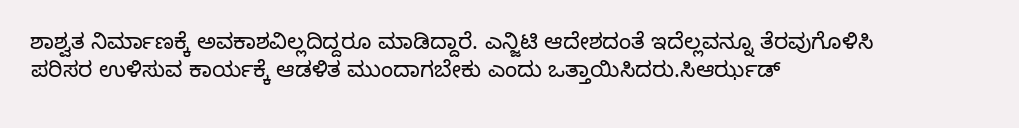ಶಾಶ್ವತ ನಿರ್ಮಾಣಕ್ಕೆ ಅವಕಾಶವಿಲ್ಲದಿದ್ದರೂ ಮಾಡಿದ್ದಾರೆ. ಎನ್ಜಿಟಿ ಆದೇಶದಂತೆ ಇದೆಲ್ಲವನ್ನೂ ತೆರವುಗೊಳಿಸಿ ಪರಿಸರ ಉಳಿಸುವ ಕಾರ್ಯಕ್ಕೆ ಆಡಳಿತ ಮುಂದಾಗಬೇಕು ಎಂದು ಒತ್ತಾಯಿಸಿದರು.ಸಿಆರ್ಝಡ್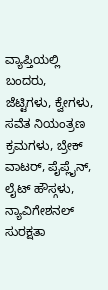ವ್ಯಾಪ್ತಿಯಲ್ಲಿ ಬಂದರು, ಜೆಟ್ಟಿಗಳು, ಕ್ವೇಗಳು, ಸವೆತ ನಿಯಂತ್ರಣ ಕ್ರಮಗಳು, ಬ್ರೇಕ್ ವಾಟರ್, ಪೈಪ್ಲೈನ್, ಲೈಟ್ ಹೌಸ್ಗಳು, ನ್ಯಾವಿಗೇಶನಲ್ ಸುರಕ್ಷತಾ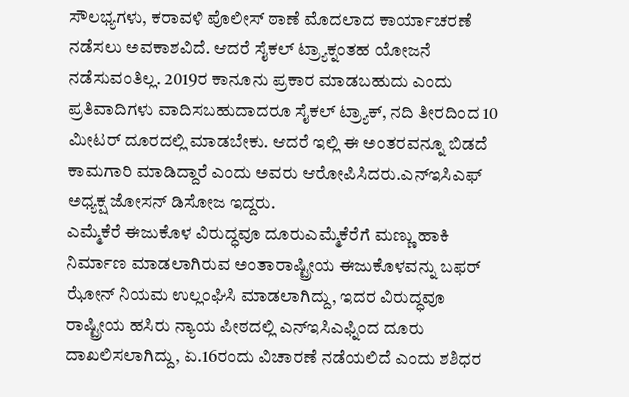ಸೌಲಭ್ಯಗಳು, ಕರಾವಳಿ ಪೊಲೀಸ್ ಠಾಣೆ ಮೊದಲಾದ ಕಾರ್ಯಾಚರಣೆ ನಡೆಸಲು ಅವಕಾಶವಿದೆ. ಆದರೆ ಸೈಕಲ್ ಟ್ರ್ಯಾಕ್ನಂತಹ ಯೋಜನೆ ನಡೆಸುವಂತಿಲ್ಲ. 2019ರ ಕಾನೂನು ಪ್ರಕಾರ ಮಾಡಬಹುದು ಎಂದು ಪ್ರತಿವಾದಿಗಳು ವಾದಿಸಬಹುದಾದರೂ ಸೈಕಲ್ ಟ್ರ್ಯಾಕ್, ನದಿ ತೀರದಿಂದ 10 ಮೀಟರ್ ದೂರದಲ್ಲಿ ಮಾಡಬೇಕು. ಆದರೆ ಇಲ್ಲಿ ಈ ಅಂತರವನ್ನೂ ಬಿಡದೆ ಕಾಮಗಾರಿ ಮಾಡಿದ್ದಾರೆ ಎಂದು ಅವರು ಆರೋಪಿಸಿದರು.ಎನ್ಇಸಿಎಫ್ ಅಧ್ಯಕ್ಷ ಜೋಸನ್ ಡಿಸೋಜ ಇದ್ದರು.
ಎಮ್ಮೆಕೆರೆ ಈಜುಕೊಳ ವಿರುದ್ಧವೂ ದೂರುಎಮ್ಮೆಕೆರೆಗೆ ಮಣ್ಣು ಹಾಕಿ ನಿರ್ಮಾಣ ಮಾಡಲಾಗಿರುವ ಅಂತಾರಾಷ್ಟ್ರೀಯ ಈಜುಕೊಳವನ್ನು ಬಫರ್ ಝೋನ್ ನಿಯಮ ಉಲ್ಲಂಘಿಸಿ ಮಾಡಲಾಗಿದ್ದು, ಇದರ ವಿರುದ್ಧವೂ ರಾಷ್ಟ್ರೀಯ ಹಸಿರು ನ್ಯಾಯ ಪೀಠದಲ್ಲಿ ಎನ್ಇಸಿಎಫ್ನಿಂದ ದೂರು ದಾಖಲಿಸಲಾಗಿದ್ದು, ಏ.16ರಂದು ವಿಚಾರಣೆ ನಡೆಯಲಿದೆ ಎಂದು ಶಶಿಧರ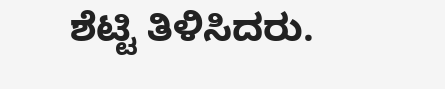ಶೆಟ್ಟಿ ತಿಳಿಸಿದರು.